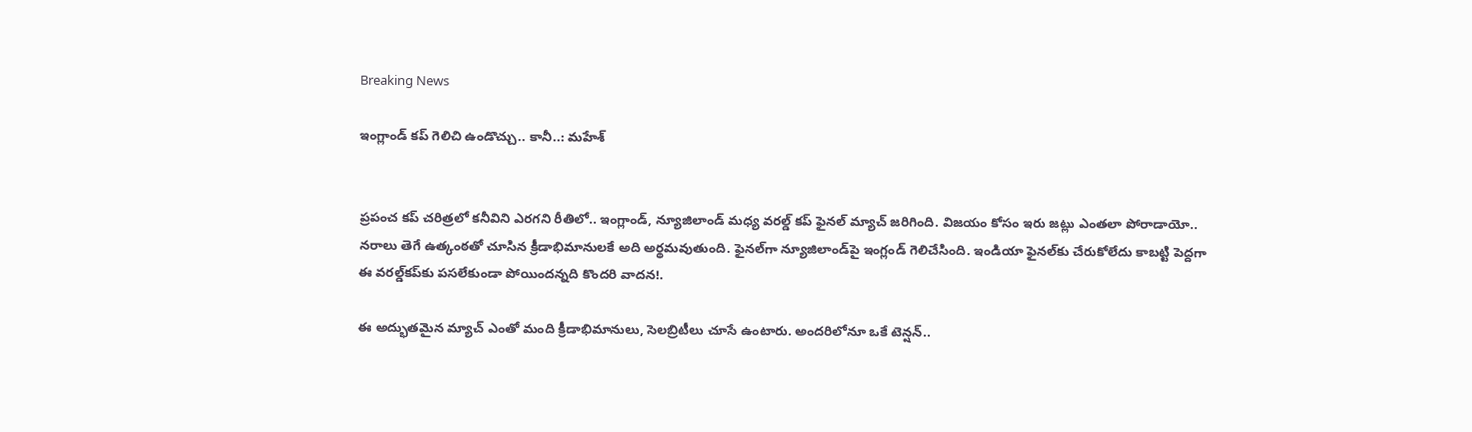Breaking News

ఇంగ్లాండ్ కప్ గెలిచి ఉండొచ్చు.. కానీ..: మహేశ్


ప్రపంచ కప్ చరిత్రలో కనీవిని ఎరగని రీతిలో.. ఇంగ్లాండ్, న్యూజిలాండ్ మధ్య వరల్డ్ కప్ ఫైనల్ మ్యాచ్ జరిగింది. విజయం కోసం ఇరు జట్లు ఎంతలా పోరాడాయో.. నరాలు తెగే ఉత్కంఠతో చూసిన క్రీడాభిమానులకే అది అర్థమవుతుంది. ఫైనల్‌గా న్యూజిలాండ్‌పై ఇంగ్లండ్ గెలిచేసింది. ఇండియా ఫైనల్‌కు చేరుకోలేదు కాబట్టి పెద్దగా ఈ వరల్డ్‌కప్‌కు పసలేకుండా పోయిందన్నది కొందరి వాదన!.

ఈ అద్భుతమైన మ్యాచ్ ఎంతో మంది క్రీడాభిమానులు, సెలబ్రిటీలు చూసే ఉంటారు. అందరిలోనూ ఒకే టెన్షన్..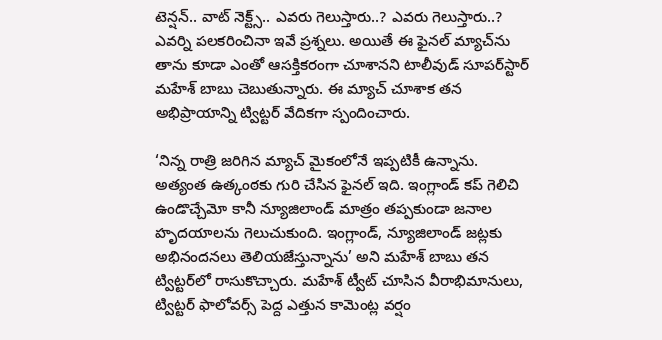టెన్షన్.. వాట్ నెక్ట్స్.. ఎవరు గెలుస్తారు..? ఎవరు గెలుస్తారు..? ఎవర్ని పలకరించినా ఇవే ప్రశ్నలు. అయితే ఈ ఫైనల్‌ మ్యాచ్‌ను తాను కూడా ఎంతో ఆసక్తికరంగా చూశానని టాలీవుడ్ సూపర్‌స్టార్ మహేశ్ బాబు చెబుతున్నారు. ఈ మ్యాచ్ చూశాక తన అభిప్రాయాన్ని ట్విట్టర్ వేదికగా స్పందించారు.

‘నిన్న రాత్రి జరిగిన మ్యాచ్ మైకంలోనే ఇప్పటికీ ఉన్నాను. అత్యంత ఉత్కంఠకు గురి చేసిన ఫైనల్ ఇది. ఇంగ్లాండ్ కప్ గెలిచి ఉండొచ్చేమో కానీ న్యూజిలాండ్ మాత్రం తప్పకుండా జనాల హృదయాలను గెలుచుకుంది. ఇంగ్లాండ్, న్యూజిలాండ్ జట్లకు అభినందనలు తెలియజేస్తున్నాను’ అని మహేశ్ బాబు తన ట్విట్టర్‌లో రాసుకొచ్చారు. మహేశ్ ట్వీట్ చూసిన వీరాభిమానులు, ట్విట్టర్ ఫాలోవర్స్ పెద్ద ఎత్తున కామెంట్ల వర్షం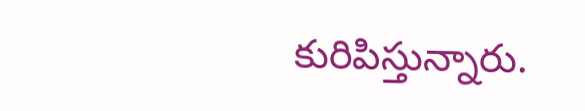కురిపిస్తున్నారు.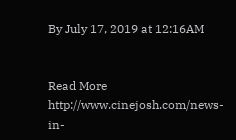By July 17, 2019 at 12:16AM


Read More http://www.cinejosh.com/news-in-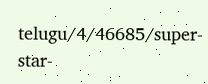telugu/4/46685/super-star-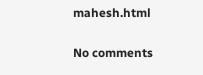mahesh.html

No comments